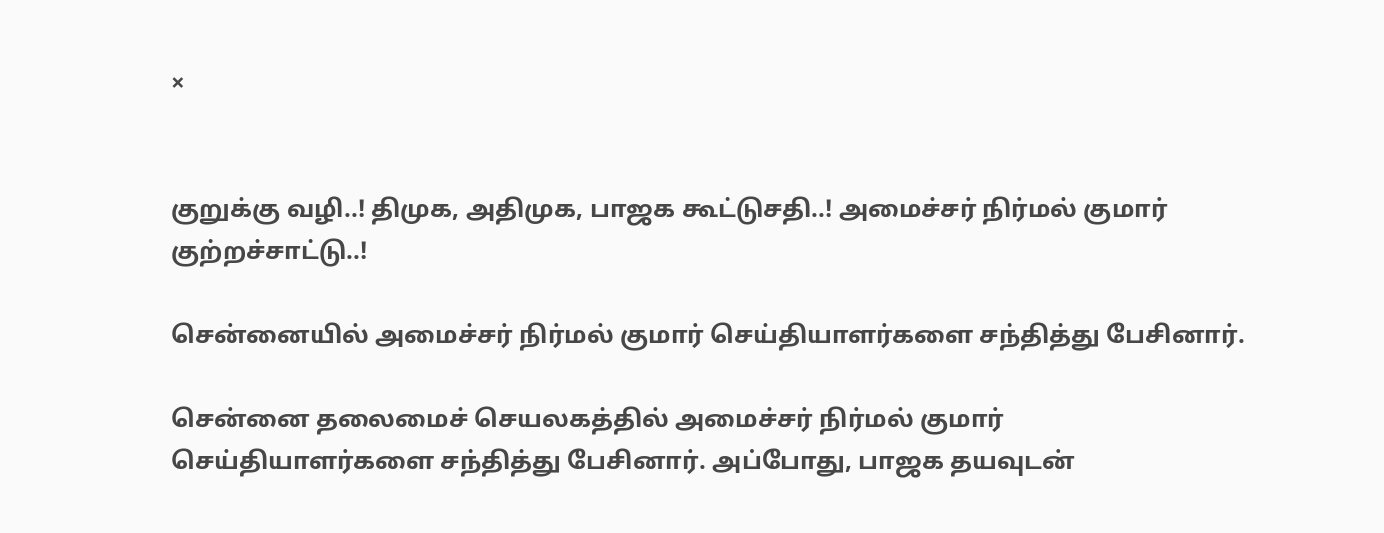×


குறுக்கு வழி..! திமுக, அதிமுக, பாஜக கூட்டுசதி..! அமைச்சர் நிர்மல் குமார் குற்றச்சாட்டு..!

சென்னையில் அமைச்சர் நிர்மல் குமார் செய்தியாளர்களை சந்தித்து பேசினார்.

சென்னை தலைமைச் செயலகத்தில் அமைச்சர் நிர்மல் குமார் செய்தியாளர்களை சந்தித்து பேசினார். அப்போது, பாஜக தயவுடன்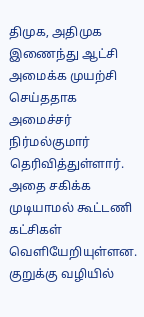திமுக, அதிமுக இணைந்து ஆட்சி அமைக்க முயற்சி செய்ததாக அமைச்சர் நிர்மல்குமார் தெரிவித்துள்ளார். அதை சகிக்க முடியாமல் கூட்டணி கட்சிகள் வெளியேறியுள்ளன. குறுக்கு வழியில்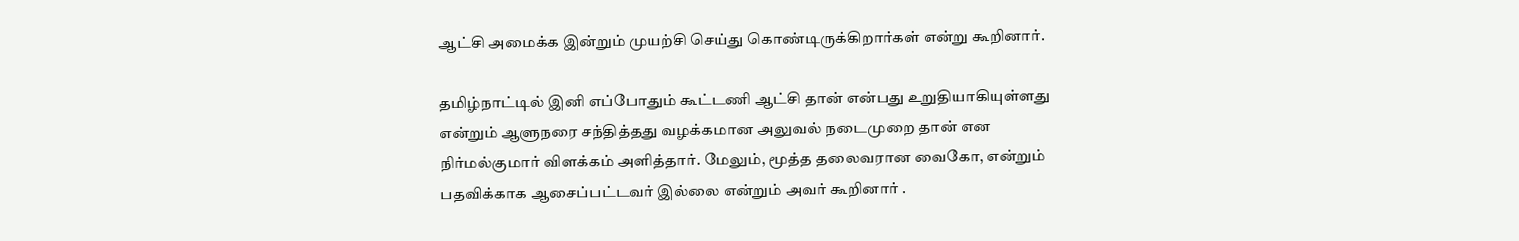ஆட்சி அமைக்க இன்றும் முயற்சி செய்து கொண்டிருக்கிறார்கள் என்று கூறினார்.

தமிழ்நாட்டில் இனி எப்போதும் கூட்டணி ஆட்சி தான் என்பது உறுதியாகியுள்ளது என்றும் ஆளுநரை சந்தித்தது வழக்கமான அலுவல் நடைமுறை தான் என நிர்மல்குமார் விளக்கம் அளித்தார். மேலும், மூத்த தலைவரான வைகோ, என்றும் பதவிக்காக ஆசைப்பட்டவர் இல்லை என்றும் அவர் கூறினார் .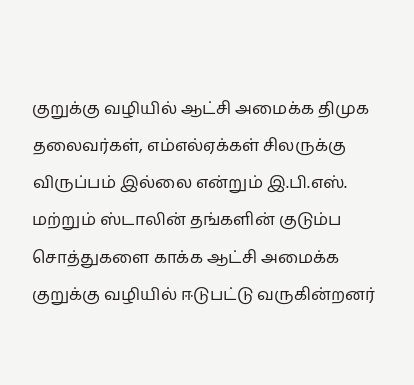குறுக்கு வழியில் ஆட்சி அமைக்க திமுக தலைவர்கள், எம்எல்ஏக்கள் சிலருக்கு விருப்பம் இல்லை என்றும் இ.பி.எஸ். மற்றும் ஸ்டாலின் தங்களின் குடும்ப சொத்துகளை காக்க ஆட்சி அமைக்க குறுக்கு வழியில் ஈடுபட்டு வருகின்றனர்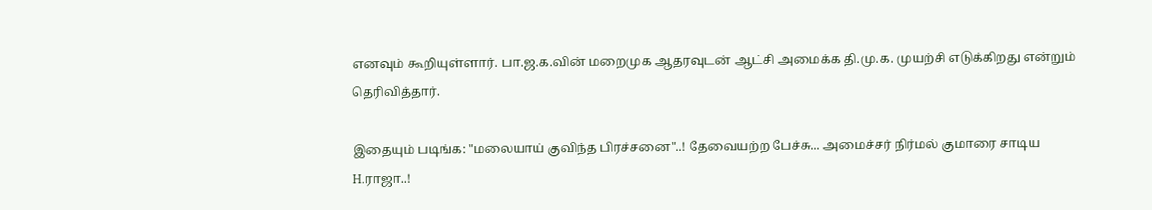எனவும் கூறியுள்ளார். பா.ஜ.க.வின் மறைமுக ஆதரவுடன் ஆட்சி அமைக்க தி.மு.க. முயற்சி எடுக்கிறது என்றும் தெரிவித்தார்.

இதையும் படிங்க: "மலையாய் குவிந்த பிரச்சனை"..! தேவையற்ற பேச்சு... அமைச்சர் நிர்மல் குமாரை சாடிய H.ராஜா..!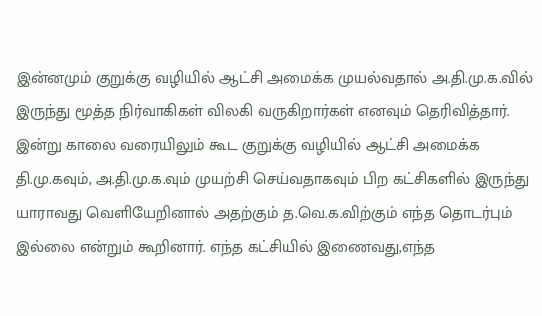இன்னமும் குறுக்கு வழியில் ஆட்சி அமைக்க முயல்வதால் அ.தி.மு.க.வில் இருந்து மூத்த நிர்வாகிகள் விலகி வருகிறார்கள் எனவும் தெரிவித்தார். இன்று காலை வரையிலும் கூட குறுக்கு வழியில் ஆட்சி அமைக்க தி.மு.கவும், அ.தி.மு.க.வும் முயற்சி செய்வதாகவும் பிற கட்சிகளில் இருந்து யாராவது வெளியேறினால் அதற்கும் த.வெ.க.விற்கும் எந்த தொடர்பும் இல்லை என்றும் கூறினார். எந்த கட்சியில் இணைவது,எந்த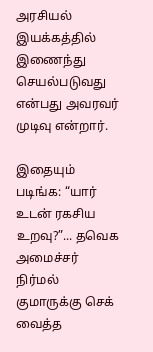அரசியல் இயக்கத்தில் இணைந்து செயல்படுவது என்பது அவரவர் முடிவு என்றார்.

இதையும் படிங்க: “யார் உடன் ரகசிய உறவு?”... தவெக அமைச்சர் நிர்மல் குமாருக்கு செக் வைத்த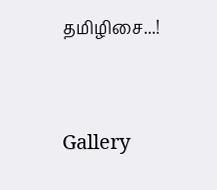தமிழிசை...!




Gallery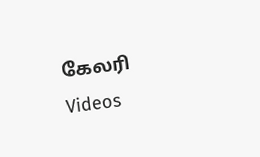கேலரி Videos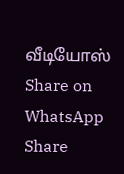வீடியோஸ் Share on WhatsApp Share